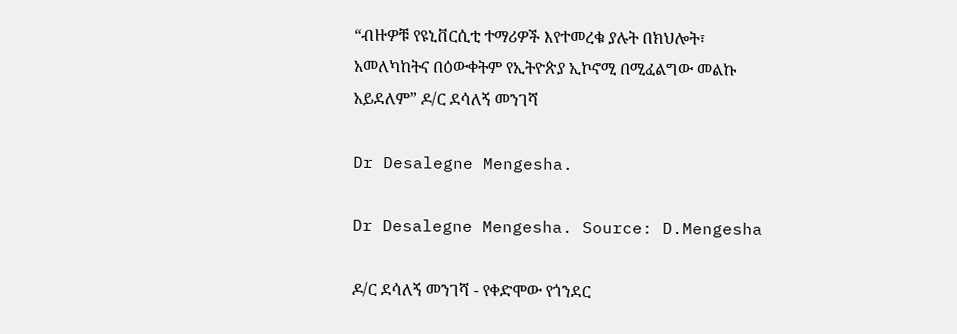“ብዙዎቹ የዩኒቨርሲቲ ተማሪዎች እየተመረቁ ያሉት በክህሎት፣ አመለካከትና በዕውቀትም የኢትዮጵያ ኢኮኖሚ በሚፈልግው መልኩ አይደለም” ዶ/ር ደሳለኝ መንገሻ

Dr Desalegne Mengesha.

Dr Desalegne Mengesha. Source: D.Mengesha

ዶ/ር ደሳለኝ መንገሻ - የቀድሞው የጎንደር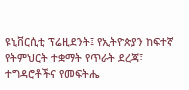ዩኒቨርሲቲ ፕሬዚደንት፤ የኢትዮጵያን ከፍተኛ የትምህርት ተቋማት የጥራት ደረጃ፣ ተግዳሮቶችና የመፍትሔ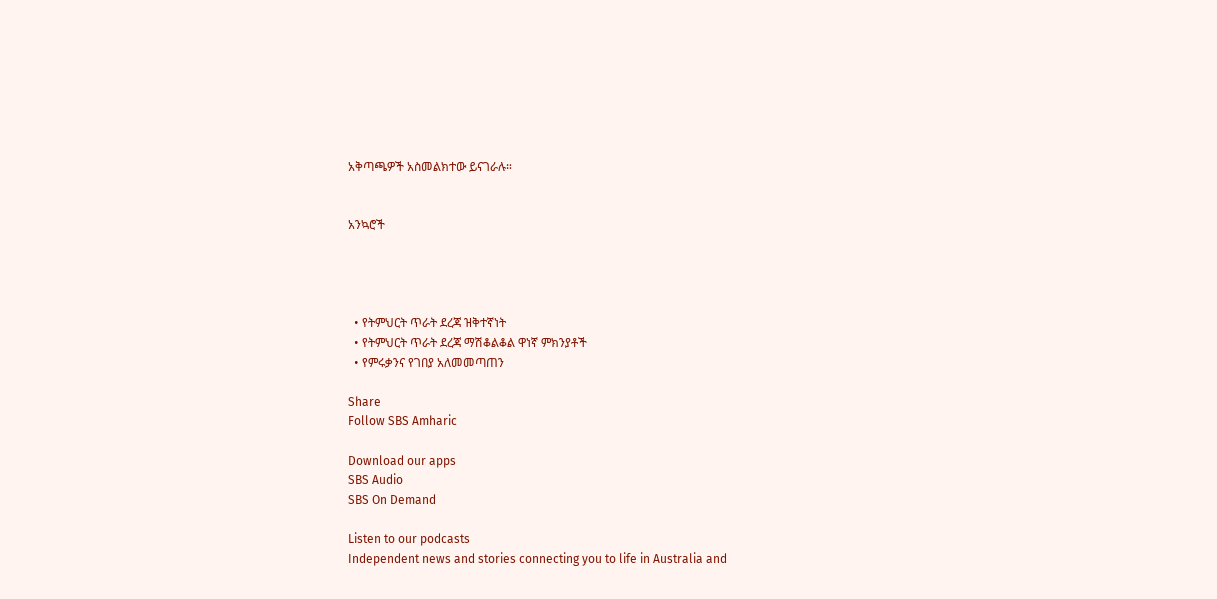አቅጣጫዎች አስመልክተው ይናገራሉ።


አንኳሮች




  • የትምህርት ጥራት ደረጃ ዝቅተኛነት
  • የትምህርት ጥራት ደረጃ ማሽቆልቆል ዋነኛ ምክንያቶች
  • የምሩቃንና የገበያ አለመመጣጠን

Share
Follow SBS Amharic

Download our apps
SBS Audio
SBS On Demand

Listen to our podcasts
Independent news and stories connecting you to life in Australia and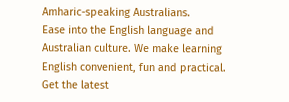Amharic-speaking Australians.
Ease into the English language and Australian culture. We make learning English convenient, fun and practical.
Get the latest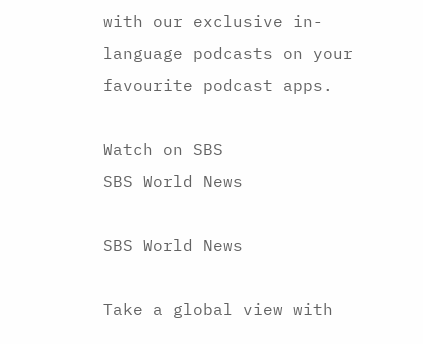with our exclusive in-language podcasts on your favourite podcast apps.

Watch on SBS
SBS World News

SBS World News

Take a global view with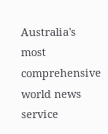Australia's most comprehensive world news service